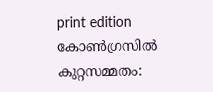print edition കോൺഗ്രസിൽ കുറ്റസമ്മതം: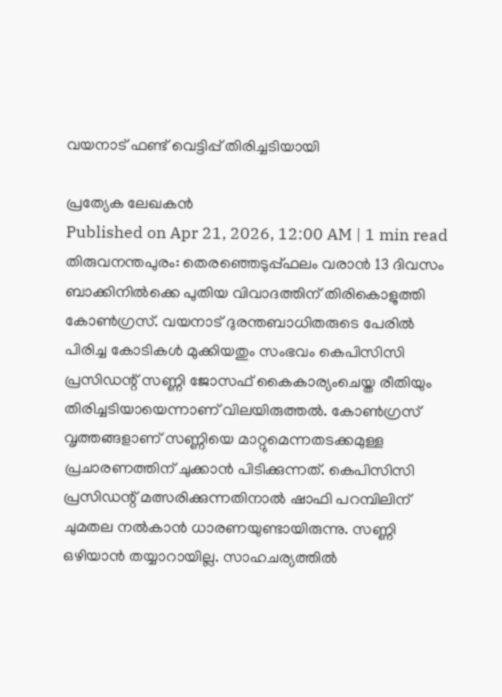വയനാട് ഫണ്ട് വെട്ടിപ്പ് തിരിച്ചടിയായി

പ്രത്യേക ലേഖകൻ
Published on Apr 21, 2026, 12:00 AM | 1 min read
തിരുവനന്തപുരം: തെരഞ്ഞെടുപ്പ്ഫലം വരാൻ 13 ദിവസം ബാക്കിനിൽക്കെ പുതിയ വിവാദത്തിന് തിരികൊളുത്തി കോൺഗ്രസ്. വയനാട് ദുരന്തബാധിതരുടെ പേരിൽ പിരിച്ച കോടികൾ മുക്കിയതും സംഭവം കെപിസിസി പ്രസിഡന്റ് സണ്ണി ജോസഫ് കൈകാര്യംചെയ്ത രീതിയും തിരിച്ചടിയായെന്നാണ് വിലയിരുത്തൽ. കോൺഗ്രസ് വൃത്തങ്ങളാണ് സണ്ണിയെ മാറ്റുമെന്നതടക്കമുള്ള പ്രചാരണത്തിന് ചുക്കാൻ പിടിക്കുന്നത്. കെപിസിസി പ്രസിഡന്റ് മത്സരിക്കുന്നതിനാൽ ഷാഫി പറമ്പിലിന് ചുമതല നൽകാൻ ധാരണയുണ്ടായിരുന്നു. സണ്ണി ഒഴിയാൻ തയ്യാറായില്ല. സാഹചര്യത്തിൽ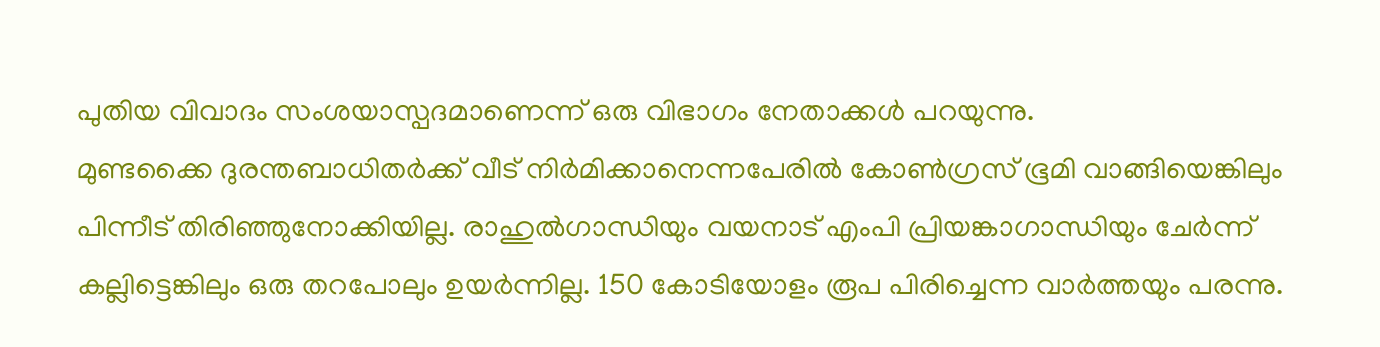പുതിയ വിവാദം സംശയാസ്പദമാണെന്ന് ഒരു വിഭാഗം നേതാക്കൾ പറയുന്നു.
മുണ്ടക്കൈ ദുരന്തബാധിതർക്ക് വീട് നിർമിക്കാനെന്നപേരിൽ കോൺഗ്രസ് ഭൂമി വാങ്ങിയെങ്കിലും പിന്നീട് തിരിഞ്ഞുനോക്കിയില്ല. രാഹുൽഗാന്ധിയും വയനാട് എംപി പ്രിയങ്കാഗാന്ധിയും ചേർന്ന് കല്ലിട്ടെങ്കിലും ഒരു തറപോലും ഉയർന്നില്ല. 150 കോടിയോളം രൂപ പിരിച്ചെന്ന വാർത്തയും പരന്നു.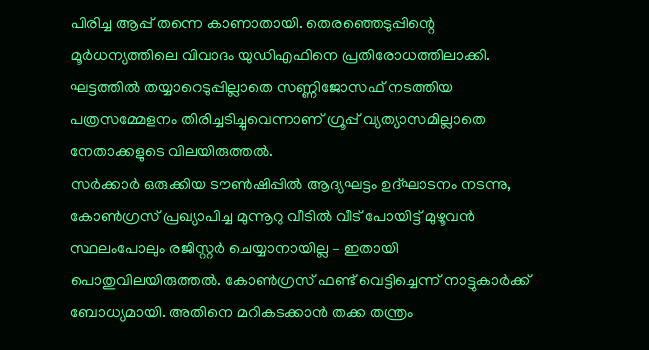പിരിച്ച ആപ്പ് തന്നെ കാണാതായി. തെരഞ്ഞെടുപ്പിന്റെ മൂർധന്യത്തിലെ വിവാദം യുഡിഎഫിനെ പ്രതിരോധത്തിലാക്കി. ഘട്ടത്തിൽ തയ്യാറെടുപ്പില്ലാതെ സണ്ണിജോസഫ് നടത്തിയ പത്രസമ്മേളനം തിരിച്ചടിച്ചുവെന്നാണ് ഗ്രൂപ്പ് വ്യത്യാസമില്ലാതെ നേതാക്കളുടെ വിലയിരുത്തൽ.
സർക്കാർ ഒരുക്കിയ ടൗൺഷിപ്പിൽ ആദ്യഘട്ടം ഉദ്ഘാടനം നടന്നു, കോൺഗ്രസ് പ്രഖ്യാപിച്ച മുന്നൂറു വീടിൽ വീട് പോയിട്ട് മുഴൂവൻ സ്ഥലംപോലും രജിസ്റ്റർ ചെയ്യാനായില്ല – ഇതായി പൊതുവിലയിരുത്തൽ. കോൺഗ്രസ് ഫണ്ട് വെട്ടിച്ചെന്ന് നാട്ടുകാർക്ക് ബോധ്യമായി. അതിനെ മറികടക്കാൻ തക്ക തന്ത്രം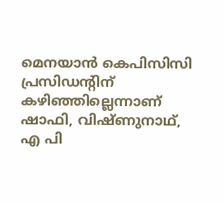മെനയാൻ കെപിസിസി പ്രസിഡന്റിന് കഴിഞ്ഞില്ലെന്നാണ് ഷാഫി, വിഷ്ണുനാഥ്, എ പി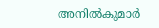അനിൽകുമാർ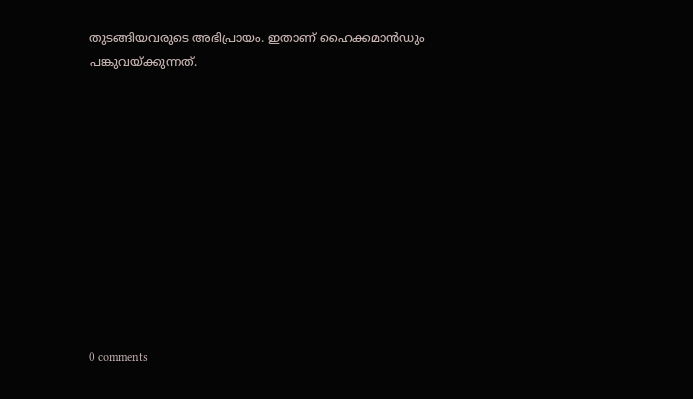തുടങ്ങിയവരുടെ അഭിപ്രായം. ഇതാണ് ഹൈക്കമാൻഡും പങ്കുവയ്ക്കുന്നത്.











0 comments